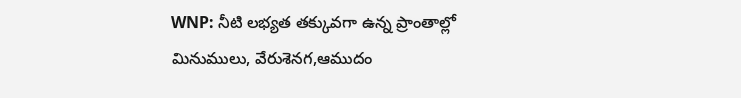WNP: నీటి లభ్యత తక్కువగా ఉన్న ప్రాంతాల్లో మినుములు, వేరుశెనగ,ఆముదం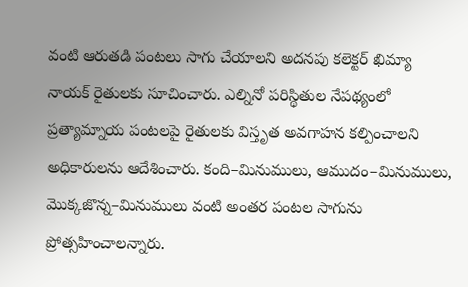వంటి ఆరుతడి పంటలు సాగు చేయాలని అదనపు కలెక్టర్ ఖిమ్యా నాయక్ రైతులకు సూచించారు. ఎల్నినో పరిస్థితుల నేపథ్యంలో ప్రత్యామ్నాయ పంటలపై రైతులకు విస్తృత అవగాహన కల్పించాలని అధికారులను ఆదేశించారు. కంది–మినుములు, ఆముదం–మినుములు, మొక్కజొన్న–మినుములు వంటి అంతర పంటల సాగును ప్రోత్సహించాలన్నారు.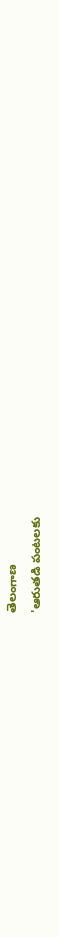తెలంగాణ
'ఆరుతడి పంటలకు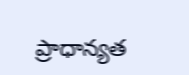ప్రాధాన్యత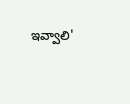ఇవ్వాలి'